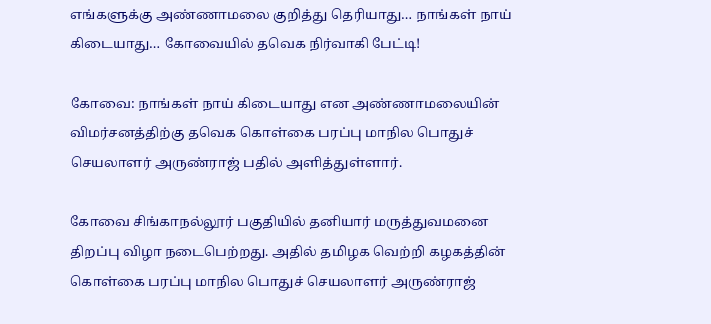எங்களுக்கு அண்ணாமலை குறித்து தெரியாது… நாங்கள் நாய் கிடையாது… கோவையில் தவெக நிர்வாகி பேட்டி!

கோவை: நாங்கள் நாய் கிடையாது என அண்ணாமலையின் விமர்சனத்திற்கு தவெக கொள்கை பரப்பு மாநில பொதுச் செயலாளர் அருண்ராஜ் பதில் அளித்துள்ளார்.

கோவை சிங்காநல்லூர் பகுதியில் தனியார் மருத்துவமனை திறப்பு விழா நடைபெற்றது. அதில் தமிழக வெற்றி கழகத்தின் கொள்கை பரப்பு மாநில பொதுச் செயலாளர் அருண்ராஜ்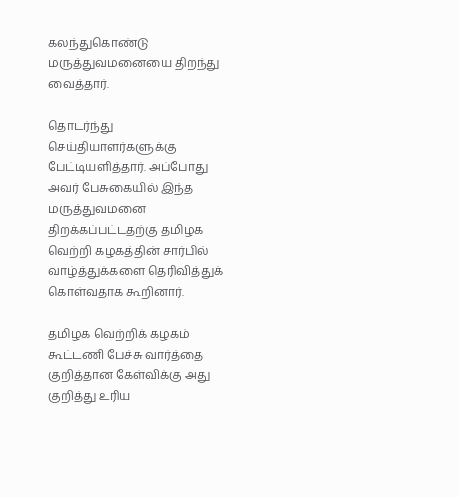கலந்துகொண்டு மருத்துவமனையை திறந்து வைத்தார்.

தொடர்ந்து செய்தியாளர்களுக்கு பேட்டியளித்தார். அப்போது அவர் பேசுகையில் இந்த மருத்துவமனை திறக்கப்பட்டதற்கு தமிழக வெற்றி கழகத்தின் சார்பில் வாழ்த்துக்களை தெரிவித்துக் கொள்வதாக கூறினார்.

தமிழக வெற்றிக் கழகம் கூட்டணி பேச்சு வார்த்தை குறித்தான கேள்விக்கு அது குறித்து உரிய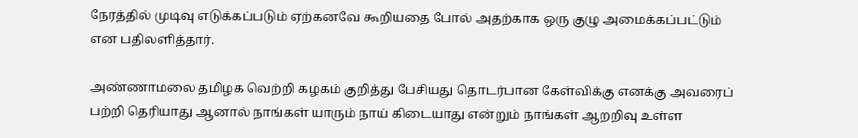நேரத்தில் முடிவு எடுக்கப்படும் ஏற்கனவே கூறியதை போல் அதற்காக ஒரு குழு அமைக்கப்பட்டும் என பதிலளித்தார்.

அண்ணாமலை தமிழக வெற்றி கழகம் குறித்து பேசியது தொடர்பான கேள்விக்கு எனக்கு அவரைப் பற்றி தெரியாது ஆனால் நாங்கள் யாரும் நாய் கிடையாது என்றும் நாங்கள் ஆறறிவு உள்ள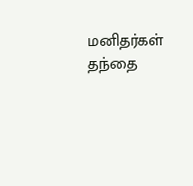மனிதர்கள் தந்தை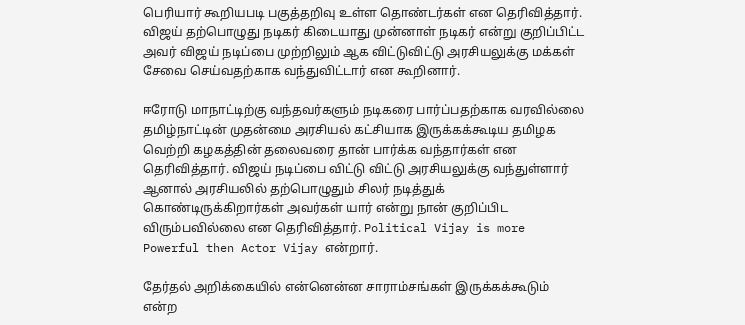பெரியார் கூறியபடி பகுத்தறிவு உள்ள தொண்டர்கள் என தெரிவித்தார். விஜய் தற்பொழுது நடிகர் கிடையாது முன்னாள் நடிகர் என்று குறிப்பிட்ட அவர் விஜய் நடிப்பை முற்றிலும் ஆக விட்டுவிட்டு அரசியலுக்கு மக்கள் சேவை செய்வதற்காக வந்துவிட்டார் என கூறினார்.

ஈரோடு மாநாட்டிற்கு வந்தவர்களும் நடிகரை பார்ப்பதற்காக வரவில்லை தமிழ்நாட்டின் முதன்மை அரசியல் கட்சியாக இருக்கக்கூடிய தமிழக வெற்றி கழகத்தின் தலைவரை தான் பார்க்க வந்தார்கள் என தெரிவித்தார். விஜய் நடிப்பை விட்டு விட்டு அரசியலுக்கு வந்துள்ளார் ஆனால் அரசியலில் தற்பொழுதும் சிலர் நடித்துக் கொண்டிருக்கிறார்கள் அவர்கள் யார் என்று நான் குறிப்பிட விரும்பவில்லை என தெரிவித்தார். Political Vijay is more Powerful then Actor Vijay என்றார்.

தேர்தல் அறிக்கையில் என்னென்ன சாராம்சங்கள் இருக்கக்கூடும் என்ற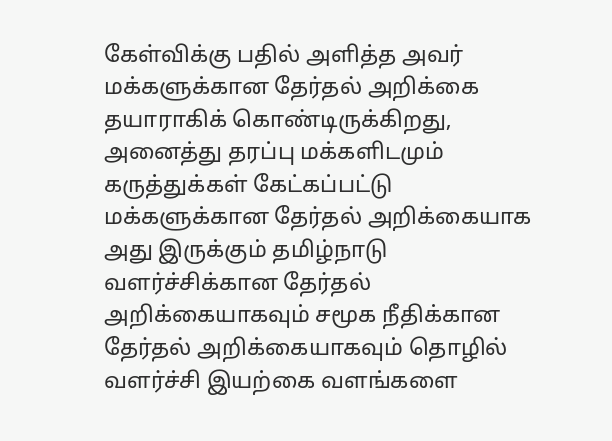கேள்விக்கு பதில் அளித்த அவர் மக்களுக்கான தேர்தல் அறிக்கை தயாராகிக் கொண்டிருக்கிறது, அனைத்து தரப்பு மக்களிடமும் கருத்துக்கள் கேட்கப்பட்டு மக்களுக்கான தேர்தல் அறிக்கையாக அது இருக்கும் தமிழ்நாடு வளர்ச்சிக்கான தேர்தல் அறிக்கையாகவும் சமூக நீதிக்கான தேர்தல் அறிக்கையாகவும் தொழில் வளர்ச்சி இயற்கை வளங்களை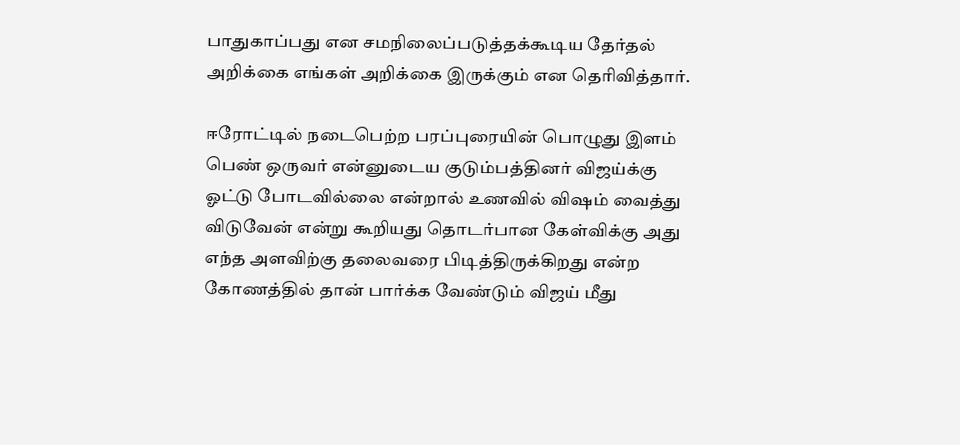பாதுகாப்பது என சமநிலைப்படுத்தக்கூடிய தேர்தல் அறிக்கை எங்கள் அறிக்கை இருக்கும் என தெரிவித்தார்.

ஈரோட்டில் நடைபெற்ற பரப்புரையின் பொழுது இளம் பெண் ஒருவர் என்னுடைய குடும்பத்தினர் விஜய்க்கு ஓட்டு போடவில்லை என்றால் உணவில் விஷம் வைத்து விடுவேன் என்று கூறியது தொடர்பான கேள்விக்கு அது எந்த அளவிற்கு தலைவரை பிடித்திருக்கிறது என்ற கோணத்தில் தான் பார்க்க வேண்டும் விஜய் மீது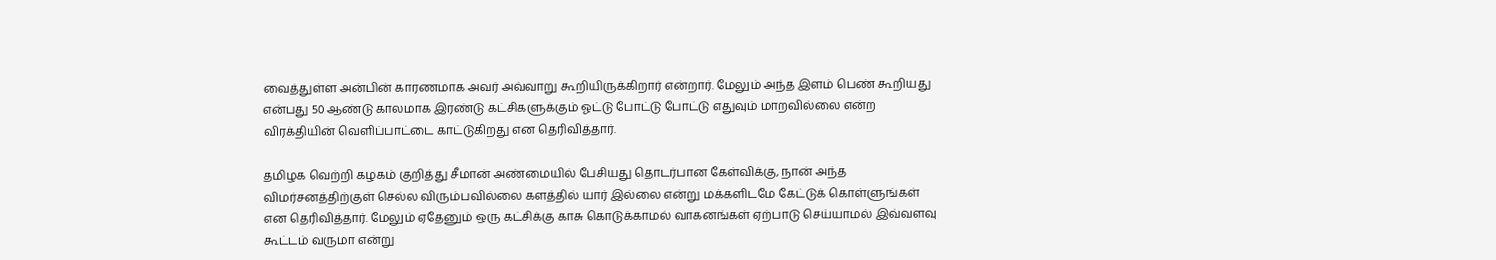வைத்துள்ள அன்பின் காரணமாக அவர் அவ்வாறு கூறியிருக்கிறார் என்றார். மேலும் அந்த இளம் பெண் கூறியது என்பது 50 ஆண்டு காலமாக இரண்டு கட்சிகளுக்கும் ஓட்டு போட்டு போட்டு எதுவும் மாறவில்லை என்ற விரக்தியின் வெளிப்பாட்டை காட்டுகிறது என தெரிவித்தார்.

தமிழக வெற்றி கழகம் குறித்து சீமான் அண்மையில் பேசியது தொடர்பான கேள்விக்கு, நான் அந்த விமர்சனத்திற்குள் செல்ல விரும்பவில்லை களத்தில் யார் இல்லை என்று மக்களிடமே கேட்டுக் கொள்ளுங்கள் என தெரிவித்தார். மேலும் ஏதேனும் ஒரு கட்சிக்கு காசு கொடுக்காமல் வாகனங்கள் ஏற்பாடு செய்யாமல் இவ்வளவு கூட்டம் வருமா என்று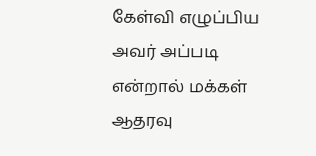கேள்வி எழுப்பிய அவர் அப்படி என்றால் மக்கள் ஆதரவு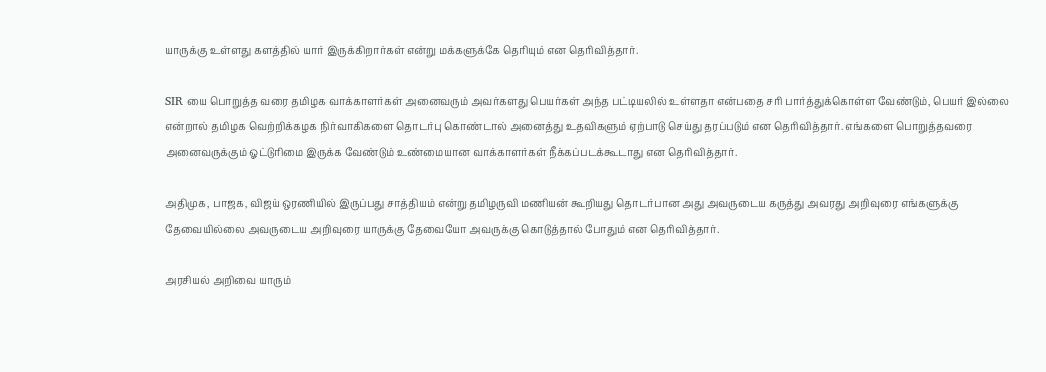யாருக்கு உள்ளது களத்தில் யார் இருக்கிறார்கள் என்று மக்களுக்கே தெரியும் என தெரிவித்தார்.

SIR யை பொறுத்த வரை தமிழக வாக்காளர்கள் அனைவரும் அவர்களது பெயர்கள் அந்த பட்டியலில் உள்ளதா என்பதை சரி பார்த்துக்கொள்ள வேண்டும், பெயர் இல்லை என்றால் தமிழக வெற்றிக்கழக நிர்வாகிகளை தொடர்பு கொண்டால் அனைத்து உதவிகளும் ஏற்பாடு செய்து தரப்படும் என தெரிவித்தார். எங்களை பொறுத்தவரை அனைவருக்கும் ஓட்டுரிமை இருக்க வேண்டும் உண்மையான வாக்காளர்கள் நீக்கப்படக்கூடாது என தெரிவித்தார்.

அதிமுக, பாஜக, விஜய் ஒரணியில் இருப்பது சாத்தியம் என்று தமிழருவி மணியன் கூறியது தொடர்பான அது அவருடைய கருத்து அவரது அறிவுரை எங்களுக்கு தேவையில்லை அவருடைய அறிவுரை யாருக்கு தேவையோ அவருக்கு கொடுத்தால் போதும் என தெரிவித்தார்.

அரசியல் அறிவை யாரும்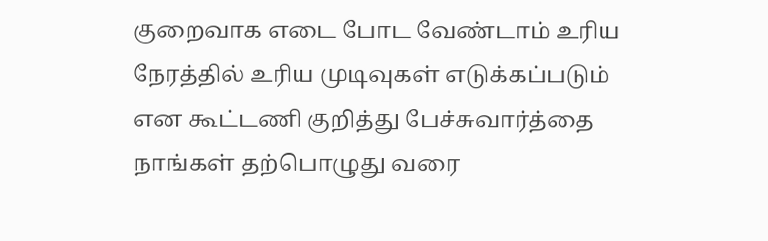குறைவாக எடை போட வேண்டாம் உரிய நேரத்தில் உரிய முடிவுகள் எடுக்கப்படும் என கூட்டணி குறித்து பேச்சுவார்த்தை நாங்கள் தற்பொழுது வரை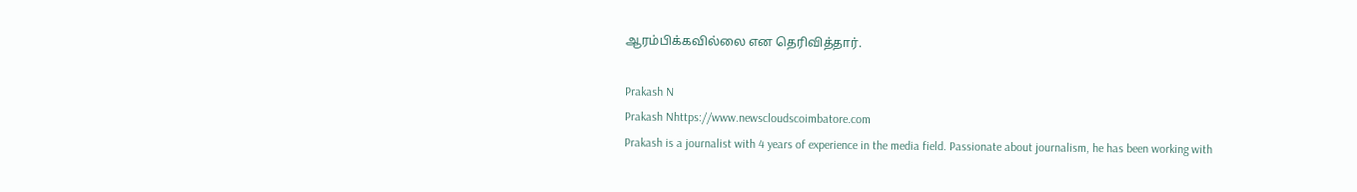ஆரம்பிக்கவில்லை என தெரிவித்தார்.

Prakash N
Prakash Nhttps://www.newscloudscoimbatore.com
Prakash is a journalist with 4 years of experience in the media field. Passionate about journalism, he has been working with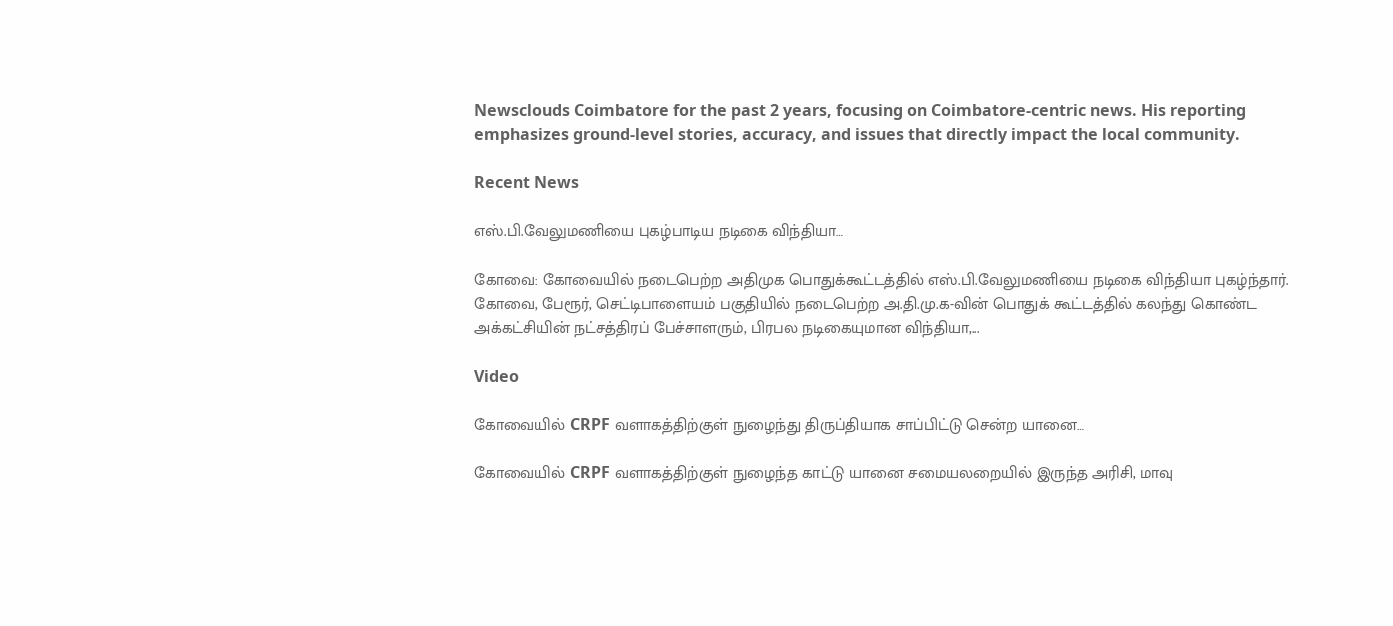Newsclouds Coimbatore for the past 2 years, focusing on Coimbatore-centric news. His reporting emphasizes ground-level stories, accuracy, and issues that directly impact the local community.

Recent News

எஸ்.பி.வேலுமணியை புகழ்பாடிய நடிகை விந்தியா…

கோவை: கோவையில் நடைபெற்ற அதிமுக பொதுக்கூட்டத்தில் எஸ்.பி.வேலுமணியை நடிகை விந்தியா புகழ்ந்தார். கோவை, பேரூர், செட்டிபாளையம் பகுதியில் நடைபெற்ற அ.தி.மு.க-வின் பொதுக் கூட்டத்தில் கலந்து கொண்ட அக்கட்சியின் நட்சத்திரப் பேச்சாளரும், பிரபல நடிகையுமான விந்தியா,...

Video

கோவையில் CRPF வளாகத்திற்குள் நுழைந்து திருப்தியாக சாப்பிட்டு சென்ற யானை…

கோவையில் CRPF வளாகத்திற்குள் நுழைந்த காட்டு யானை சமையலறையில் இருந்த அரிசி, மாவு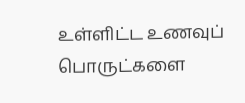உள்ளிட்ட உணவுப் பொருட்களை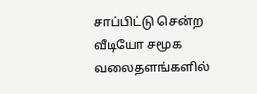சாப்பிட்டு சென்ற வீடியோ சமூக வலைதளங்களில்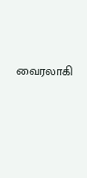வைரலாகி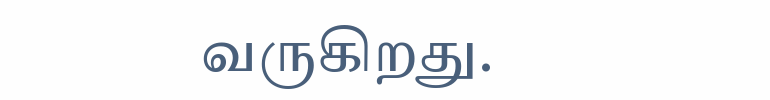வருகிறது.